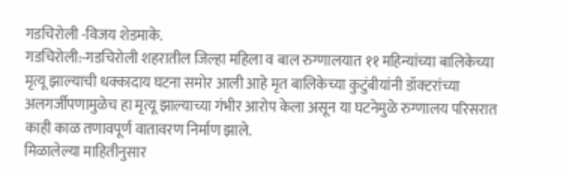गडचिरोली -विजय शेडमाके.
गडचिरोली:-गडचिरोली शहरातील जिल्हा महिला व बाल रुग्णालयात ११ महिन्यांच्या बालिकेच्या मृत्यू झाल्याची धक्कादाय घटना समोर आली आहे मृत बालिकेच्या कुटुंबीयांनी डॉक्टरांच्या अलगर्जीपणामुळेच हा मृत्यू झाल्याच्या गंभीर आरोप केला असून या घटनेमुळे रुग्णालय परिसरात काही काळ तणावपूर्ण वातावरण निर्माण झाले.
मिळालेल्या माहितीनुसार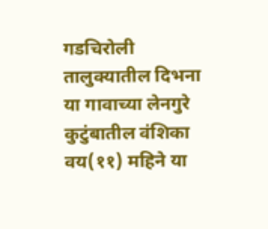गडचिरोली तालुक्यातील दिभना या गावाच्या लेनगुरे कुटुंबातील वंशिका वय(११) महिने या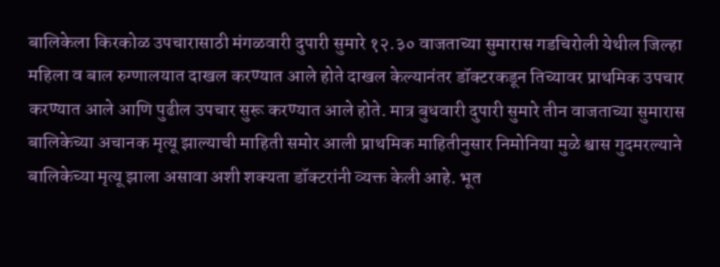बालिकेला किरकोळ उपचारासाठी मंगळवारी दुपारी सुमारे १२.३० वाजताच्या सुमारास गडचिरोली येथील जिल्हा महिला व बाल रुग्णालयात दाखल करण्यात आले होते दाखल केल्यानंतर डॉक्टरकडून तिच्यावर प्राथमिक उपचार करण्यात आले आणि पुढील उपचार सुरू करण्यात आले होते. मात्र बुधवारी दुपारी सुमारे तीन वाजताच्या सुमारास बालिकेच्या अचानक मृत्यू झाल्याची माहिती समोर आली प्राथमिक माहितीनुसार निमोनिया मुळे श्वास गुदमरल्याने बालिकेच्या मृत्यू झाला असावा अशी शक्यता डॉक्टरांनी व्यक्त केली आहे. भूत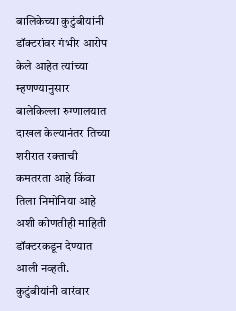बालिकेच्या कुटुंबीयांनी डॉक्टरांवर गंभीर आरोप केले आहेत त्यांच्या म्हणण्यानुसार बालेकिल्ला रुग्णालयात दाखल केल्यानंतर तिच्या शरीरात रक्ताची कमतरता आहे किंवा तिला निमोनिया आहे अशी कोणतीही माहिती डॉक्टरकडून देण्यात आली नव्हती.
कुटुंबीयांनी वारंवार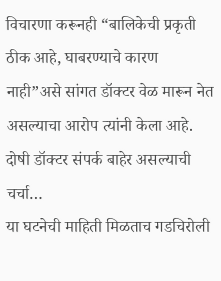विचारणा करूनही “बालिकेची प्रकृती ठीक आहे, घाबरण्याचे कारण नाही”असे सांगत डॉक्टर वेळ मारून नेत असल्याचा आरोप त्यांनी केला आहे. दोषी डॉक्टर संपर्क बाहेर असल्याची चर्चा…
या घटनेची माहिती मिळताच गडचिरोली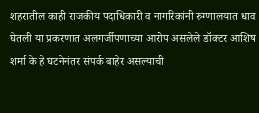शहरातील काही राजकीय पदाधिकारी व नागरिकांनी रुग्णालयात धाव घेतली या प्रकरणात अलगर्जीपणाच्या आरोप असलेले डॉक्टर आशिष शर्मा के हे घटनेनंतर संपर्क बाहेर असल्याची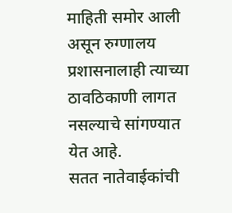माहिती समोर आली असून रुग्णालय प्रशासनालाही त्याच्या ठावठिकाणी लागत नसल्याचे सांगण्यात येत आहे.
सतत नातेवाईकांची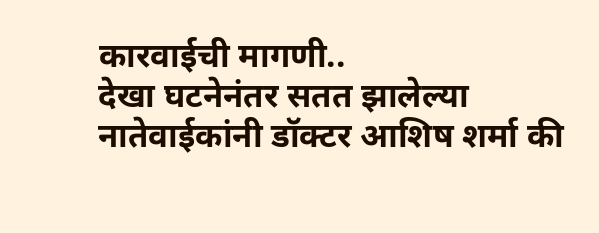कारवाईची मागणी..
देखा घटनेनंतर सतत झालेल्या नातेवाईकांनी डॉक्टर आशिष शर्मा की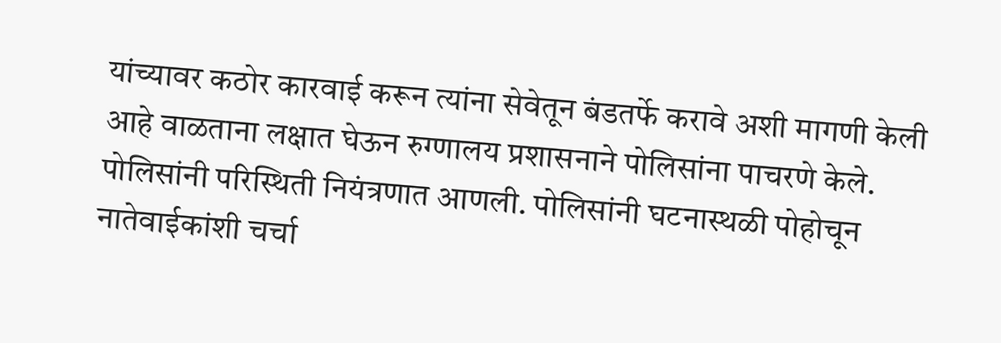यांच्यावर कठोर कारवाई करून त्यांना सेवेतून बंडतर्फे करावे अशी मागणी केली आहे वाळताना लक्षात घेऊन रुग्णालय प्रशासनाने पोलिसांना पाचरणे केले.
पोलिसांनी परिस्थिती नियंत्रणात आणली. पोलिसांनी घटनास्थळी पोहोचून नातेवाईकांशी चर्चा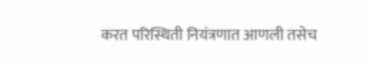करत परिस्थिती नियंत्रणात आणली तसेच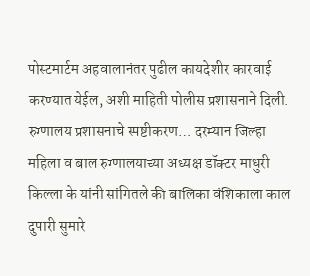पोस्टमार्टम अहवालानंतर पुढील कायदेशीर कारवाई करण्यात येईल, अशी माहिती पोलीस प्रशासनाने दिली.
रुग्णालय प्रशासनाचे स्पष्टीकरण… दरम्यान जिल्हा महिला व बाल रुग्णालयाच्या अध्यक्ष डॉक्टर माधुरी किल्ला के यांनी सांगितले की बालिका वंशिकाला काल दुपारी सुमारे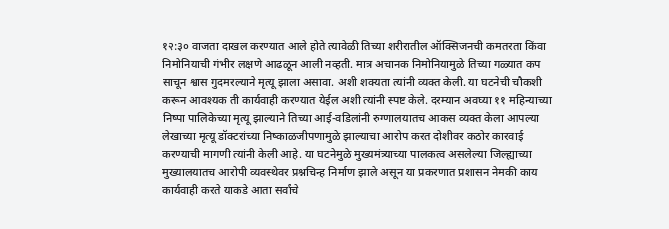१२:३० वाजता दाखल करण्यात आले होते त्यावेळी तिच्या शरीरातील ऑक्सिजनची कमतरता किंवा निमोनियाची गंभीर लक्षणे आढळून आली नव्हती. मात्र अचानक निमोनियामुळे तिच्या गळ्यात कप साचून श्वास गुदमरल्याने मृत्यू झाला असावा. अशी शक्यता त्यांनी व्यक्त केली. या घटनेची चौकशी करून आवश्यक ती कार्यवाही करण्यात येईल अशी त्यांनी स्पष्ट केले. दरम्यान अवघ्या ११ महिन्याच्या निष्पा पालिकेच्या मृत्यू झाल्याने तिच्या आई-वडिलांनी रुग्णालयातच आकस व्यक्त केला आपल्या लेखाच्या मृत्यू डॉक्टरांच्या निष्काळजीपणामुळे झाल्याचा आरोप करत दोशीवर कठोर कारवाई करण्याची मागणी त्यांनी केली आहे. या घटनेमुळे मुख्यमंत्र्याच्या पालकत्व असलेल्या जिल्ह्याच्या मुख्यालयातच आरोपी व्यवस्थेवर प्रश्नचिन्ह निर्माण झाले असून या प्रकरणात प्रशासन नेमकी काय कार्यवाही करते याकडे आता सर्वांचे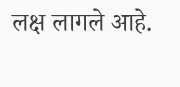लक्ष लागले आहे.